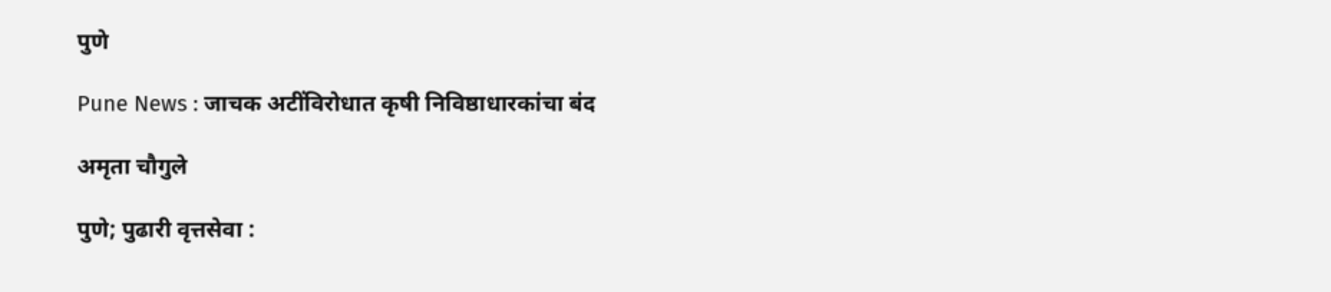पुणे

Pune News : जाचक अटींविरोधात कृषी निविष्ठाधारकांचा बंद

अमृता चौगुले

पुणे; पुढारी वृत्तसेवा :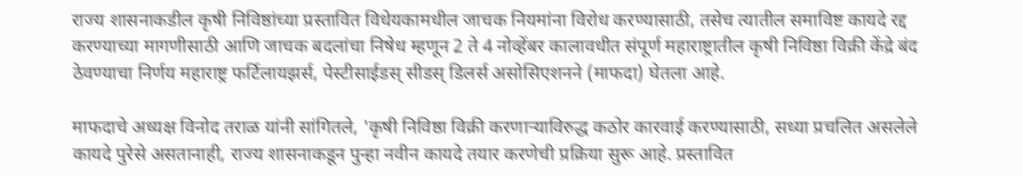राज्य शासनाकडील कृषी निविष्ठांच्या प्रस्तावित विधेयकामधील जाचक नियमांना विरोध करण्यासाठी, तसेच त्यातील समाविष्ट कायदे रद्द करण्याच्या मागणीसाठी आणि जाचक बदलांचा निषेध म्हणून 2 ते 4 नोव्हेंबर कालावधीत संपूर्ण महाराष्ट्रातील कृषी निविष्ठा विक्री केंद्रे बंद ठेवण्याचा निर्णय महाराष्ट्र फर्टिलायझर्स, पेस्टीसाईडस् सीडस् डिलर्स असोसिएशनने (माफदा) घेतला आहे.

माफदाचे अध्यक्ष विनोद तराळ यांनी सांगितले, 'कृषी निविष्ठा विक्री करणार्‍याविरुद्ध कठोर कारवाई करण्यासाठी, सध्या प्रचलित असलेले कायदे पुरेसे असतानाही, राज्य शासनाकडून पुन्हा नवीन कायदे तयार करणेची प्रक्रिया सुरू आहे. प्रस्तावित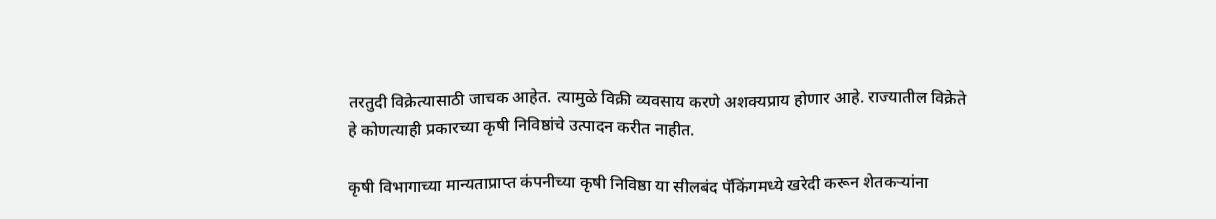तरतुदी विक्रेत्यासाठी जाचक आहेत. त्यामुळे विक्री व्यवसाय करणे अशक्यप्राय होणार आहे. राज्यातील विक्रेते हे कोणत्याही प्रकारच्या कृषी निविष्ठांचे उत्पादन करीत नाहीत.

कृषी विभागाच्या मान्यताप्राप्त कंपनीच्या कृषी निविष्ठा या सीलबंद पॅकिंगमध्ये खरेदी करून शेतकर्‍यांना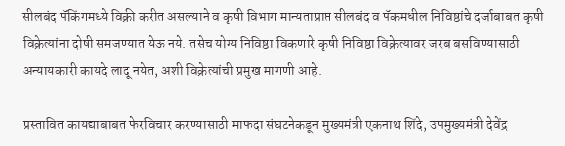सीलबंद पॅकिंगमध्ये विक्री करीत असल्याने व कृषी विभाग मान्यताप्राप्त सीलबंद व पॅकमधील निविष्ठांचे दर्जाबाबत कृषी विक्रेत्यांना दोषी समजण्यात येऊ नये. तसेच योग्य निविष्ठा विकणारे कृषी निविष्ठा विक्रेत्यावर जरब बसविण्यासाठी अन्यायकारी कायदे लादू नयेत, अशी विक्रेत्यांची प्रमुख मागणी आहे.

प्रस्तावित कायद्याबाबत फेरविचार करण्यासाठी माफदा संघटनेकडून मुख्यमंत्री एकनाथ शिंदे, उपमुख्यमंत्री देवेंद्र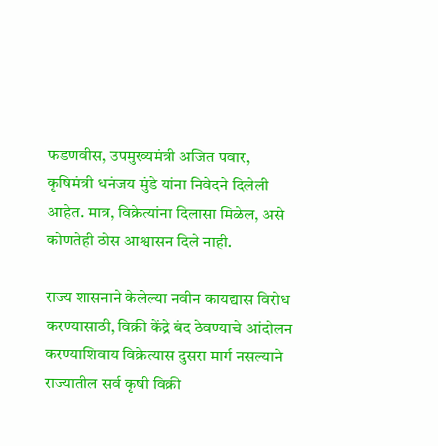फडणवीस, उपमुख्यमंत्री अजित पवार, कृषिमंत्री धनंजय मुंडे यांना निवेदने दिलेली आहेत. मात्र, विक्रेत्यांना दिलासा मिळेल, असे कोणतेही ठोस आश्वासन दिले नाही.

राज्य शासनाने केलेल्या नवीन कायद्यास विरोध करण्यासाठी, विक्री केंद्रे बंद ठेवण्याचे आंदोलन करण्याशिवाय विक्रेत्यास दुसरा मार्ग नसल्याने राज्यातील सर्व कृषी विक्री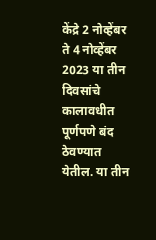केंद्रे 2 नोव्हेंबर ते 4 नोव्हेंबर 2023 या तीन दिवसांचे कालावधीत पूर्णपणे बंद ठेवण्यात येतील. या तीन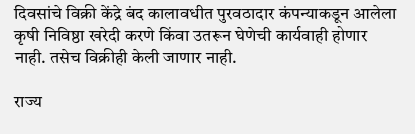दिवसांचे विक्री केंद्रे बंद कालावधीत पुरवठादार कंपन्याकडून आलेला कृषी निविष्ठा खरेदी करणे किंवा उतरून घेणेची कार्यवाही होणार नाही. तसेच विक्रीही केली जाणार नाही.

राज्य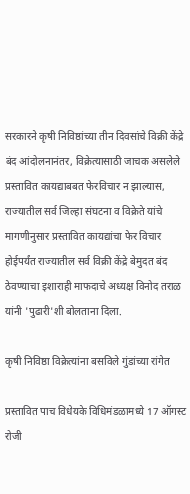सरकारने कृषी निविष्ठांच्या तीन दिवसांचे विक्री केंद्रे बंद आंदोलनानंतर, विक्रेत्यासाठी जाचक असलेले प्रस्तावित कायद्याबबत फेरविचार न झाल्यास, राज्यातील सर्व जिल्हा संघटना व विक्रेते यांचे मागणीनुसार प्रस्तावित कायद्यांचा फेर विचार होईपर्यंत राज्यातील सर्व विक्री केंद्रे बेमुदत बंद ठेवण्याचा इशाराही माफदाचे अध्यक्ष विनोद तराळ यांनी 'पुढारी'शी बोलताना दिला.

कृषी निविष्ठा विक्रेत्यांना बसविले गुंडांच्या रांगेत

प्रस्तावित पाच विधेयके विधिमंडळामध्ये 17 ऑगस्ट रोजी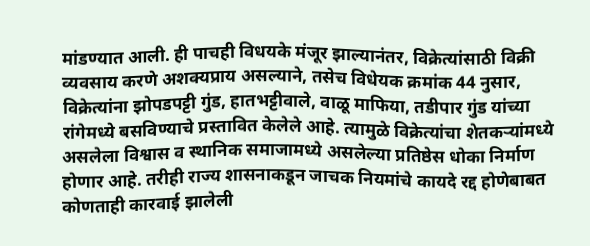मांडण्यात आली. ही पाचही विधयके मंजूर झाल्यानंतर, विक्रेत्यांसाठी विक्री व्यवसाय करणे अशक्यप्राय असल्याने, तसेच विधेयक क्रमांक 44 नुसार, विक्रेत्यांना झोपडपट्टी गुंड, हातभट्टीवाले, वाळू माफिया, तडीपार गुंड यांच्या रांगेमध्ये बसविण्याचे प्रस्तावित केलेले आहे. त्यामुळे विक्रेत्यांचा शेतकर्‍यांमध्ये असलेला विश्वास व स्थानिक समाजामध्ये असलेल्या प्रतिष्ठेस धोका निर्माण होणार आहे. तरीही राज्य शासनाकडून जाचक नियमांचे कायदे रद्द होणेबाबत कोणताही कारवाई झालेली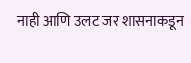नाही आणि उलट जर शासनाकडून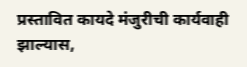प्रस्तावित कायदे मंजुरीची कार्यवाही झाल्यास,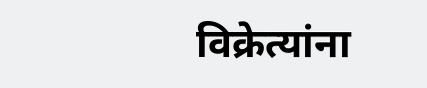विक्रेत्यांना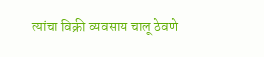त्यांचा विक्री व्यवसाय चालू ठेवणे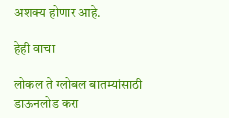अशक्य होणार आहे.

हेही वाचा

लोकल ते ग्लोबल बातम्यांसाठी डाऊनलोड करा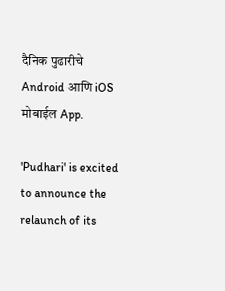दैनिक पुढारीचे Android आणि iOS मोबाईल App.

'Pudhari' is excited to announce the relaunch of its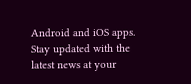Android and iOS apps. Stay updated with the latest news at your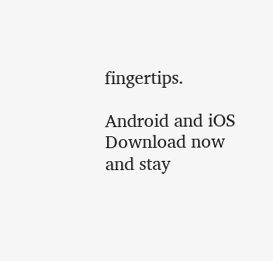fingertips.

Android and iOS Download now and stay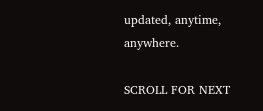updated, anytime, anywhere.

SCROLL FOR NEXT